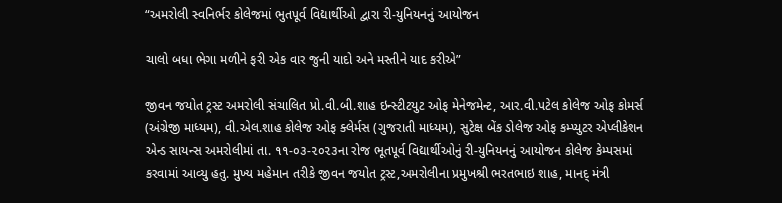“અમરોલી સ્વનિર્ભર કોલેજમાં ભુતપૂર્વ વિદ્યાર્થીઓ દ્વારા રી-યુનિયનનું આયોજન

ચાલો બધા ભેગા મળીને ફરી એક વાર જુની યાદો અને મસ્તીને યાદ કરીએ”

જીવન જયોત ટ્રસ્ટ અમરોલી સંચાલિત પ્રો.વી.બી.શાહ ઇન્સ્ટીટયુટ ઓફ મેનેજમેન્ટ, આર.વી.પટેલ કોલેજ ઓફ કોમર્સ (અંગ્રેજી માધ્યમ), વી.એલ.શાહ કોલેજ ઓફ ક્લેર્મસ (ગુજરાતી માધ્યમ), સુટેક્ષ બેંક ડોલેજ ઓફ કમ્પ્યુટર એપ્લીકેશન એન્ડ સાયન્સ અમરોલીમાં તા. ૧૧-૦૩-૨૦૨૩ના રોજ ભૂતપૂર્વ વિદ્યાર્થીઓનું રી-યુનિયનનું આયોજન કોલેજ કેમ્પસમાં કરવામાં આવ્યુ હતુ. મુખ્ય મહેમાન તરીકે જીવન જયોત ટ્રસ્ટ,અમરોલીના પ્રમુખશ્રી ભરતભાઇ શાહ, માનદ્ મંત્રી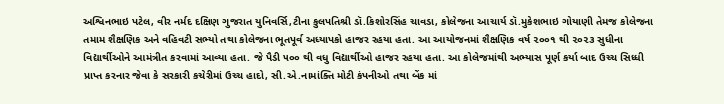અશ્વિનભાઇ પટેલ, વીર નર્મદ દક્ષિણ ગુજરાત યુનિવર્સિ,ટીના કુલપતિશ્રી ડૉ.કિશોરસિંહ ચાવડા, કોલેજના આચાર્ય ડૉ.મુકેશભાઇ ગોયાણી તેમજ કોલેજના તમામ શૈક્ષણિક અને વહિવટી સભ્યો તથા કોલેજના ભૂતપૂર્વ અધ્યાપકો હાજર રહયા હતા. આ આયોજનમાં શૈક્ષણિક વર્ષ ૨૦૦૧ થી ૨૦૨૩ સુધીના વિદ્યાર્થીઓને આમંત્રીત કરવામાં આવ્યા હતા. જે પૈડી ૫૦૦ થી વધુ વિદ્યાર્થીઓ હાજર રહયા હતા. આ કોલેજમાંથી અભ્યાસ પૂર્ણ કર્યા બાદ ઉચ્ચ સિધ્ધી પ્રાપ્ત કરનાર જેવા કે સરકારી કચેરીમાં ઉચ્ચ હાદો, સી.એ.નામાંક્તિ મોટી કંપનીઓ તથા બેંક માં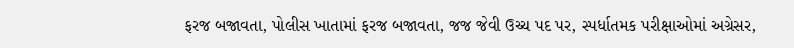ફરજ બજાવતા, પોલીસ ખાતામાં ફરજ બજાવતા, જજ જેવી ઉચ્ચ પદ પર, સ્પર્ધાતમક પરીક્ષાઓમાં અગ્રેસર,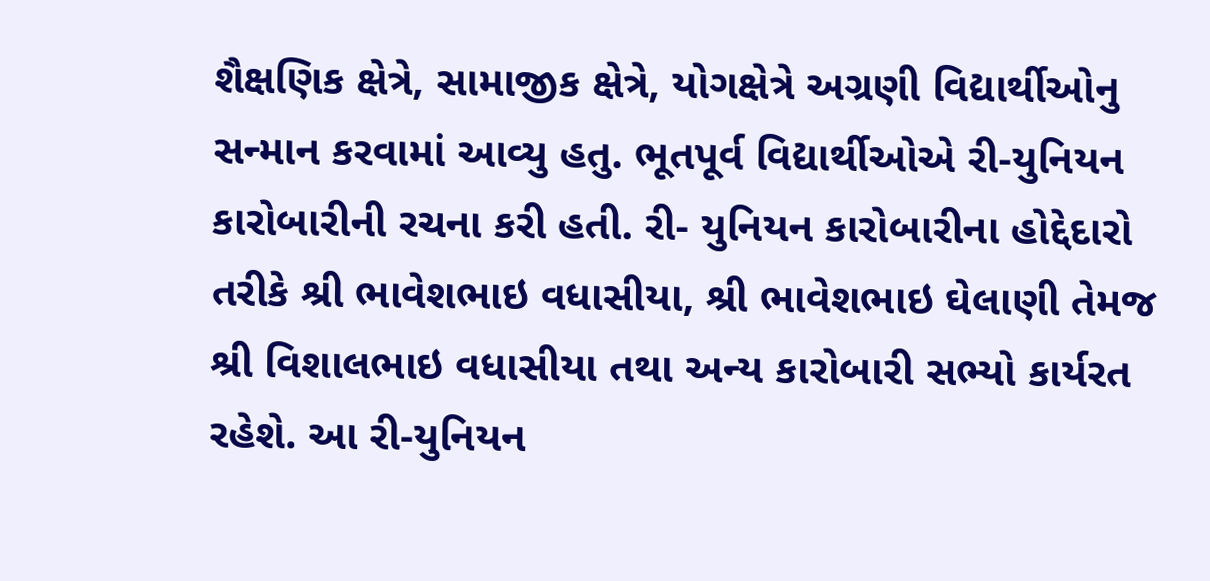શૈક્ષણિક ક્ષેત્રે, સામાજીક ક્ષેત્રે, યોગક્ષેત્રે અગ્રણી વિદ્યાર્થીઓનુ સન્માન કરવામાં આવ્યુ હતુ. ભૂતપૂર્વ વિદ્યાર્થીઓએ રી-યુનિયન કારોબારીની રચના કરી હતી. રી- યુનિયન કારોબારીના હોદ્દેદારો તરીકે શ્રી ભાવેશભાઇ વધાસીયા, શ્રી ભાવેશભાઇ ઘેલાણી તેમજ શ્રી વિશાલભાઇ વધાસીયા તથા અન્ય કારોબારી સભ્યો કાર્યરત રહેશે. આ રી-યુનિયન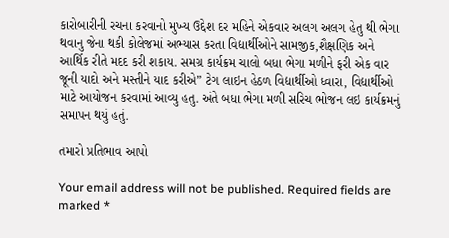કારોબારીની રચના કરવાનો મુખ્ય ઉદ્દેશ દર મહિને એકવાર અલગ અલગ હેતુ થી ભેગા થવાનુ જેના થકી કોલેજમાં અભ્યાસ કરતા વિદ્યાર્થીઓને સામજીક,શૈક્ષણિક અને આર્થિક રીતે મદદ કરી શકાય. સમગ્ર કાર્યક્રમ ચાલો બધા ભેગા મળીને ફરી એક વાર જૂની યાદો અને મસ્તીને યાદ કરીએ” ટેગ લાઇન હેઠળ વિદ્યાર્થીઓ ધ્વારા, વિદ્યાર્થીઓ માટે આયોજન કરવામાં આવ્યુ હતુ. અંતે બધા ભેગા મળી સરિચ ભોજન લઇ કાર્યક્રમનું સમાપન થયું હતું.

તમારો પ્રતિભાવ આપો

Your email address will not be published. Required fields are marked *